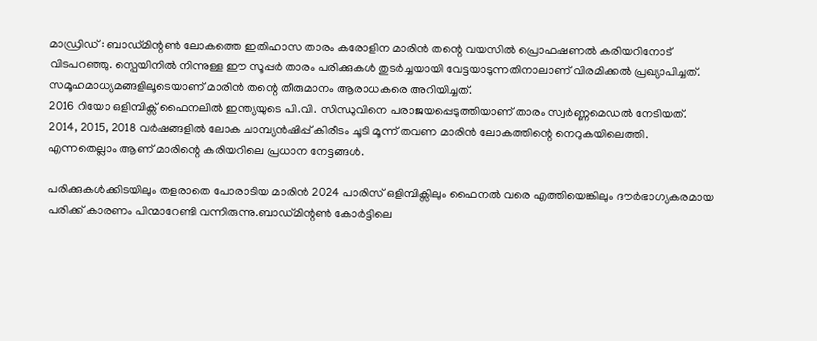മാഡ്രിഡ് : ബാഡ്മിന്റൺ ലോകത്തെ ഇതിഹാസ താരം കരോളിന മാരിൻ തന്റെ വയസിൽ പ്രൊഫഷണൽ കരിയറിനോട് വിടപറഞ്ഞു. സ്പെയിനിൽ നിന്നുള്ള ഈ സൂപ്പർ താരം പരിക്കുകൾ തുടർച്ചയായി വേട്ടയാടുന്നതിനാലാണ് വിരമിക്കൽ പ്രഖ്യാപിച്ചത്. സമൂഹമാധ്യമങ്ങളിലൂടെയാണ് മാരിൻ തന്റെ തീരുമാനം ആരാധകരെ അറിയിച്ചത്.
2016 റിയോ ഒളിമ്പിക്സ് ഫൈനലിൽ ഇന്ത്യയുടെ പി.വി. സിന്ധുവിനെ പരാജയപ്പെടുത്തിയാണ് താരം സ്വർണ്ണമെഡൽ നേടിയത്. 2014, 2015, 2018 വർഷങ്ങളിൽ ലോക ചാമ്പ്യൻഷിപ്പ് കിരീടം ചൂടി മൂന്ന് തവണ മാരിൻ ലോകത്തിന്റെ നെറുകയിലെത്തി. എന്നതെല്ലാം ആണ് മാരിന്റെ കരിയറിലെ പ്രധാന നേട്ടങ്ങൾ.

പരിക്കുകൾക്കിടയിലും തളരാതെ പോരാടിയ മാരിൻ 2024 പാരിസ് ഒളിമ്പിക്സിലും ഫൈനൽ വരെ എത്തിയെങ്കിലും ദൗർഭാഗ്യകരമായ പരിക്ക് കാരണം പിന്മാറേണ്ടി വന്നിരുന്നു.ബാഡ്മിന്റൺ കോർട്ടിലെ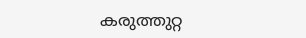കരുത്തുറ്റ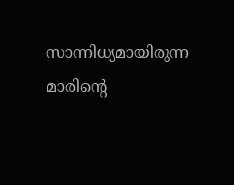സാന്നിധ്യമായിരുന്ന മാരിന്റെ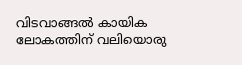വിടവാങ്ങൽ കായിക ലോകത്തിന് വലിയൊരു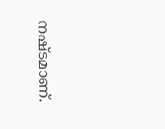നഷ്ടമാണ്.